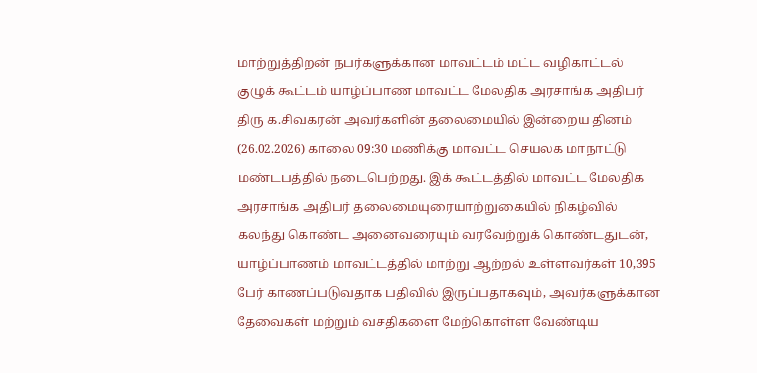மாற்றுத்திறன் நபர்களுக்கான மாவட்டம் மட்ட வழிகாட்டல் குழுக் கூட்டம் யாழ்ப்பாண மாவட்ட மேலதிக அரசாங்க அதிபர் திரு க.சிவகரன் அவர்களின் தலைமையில் இன்றைய தினம் (26.02.2026) காலை 09:30 மணிக்கு மாவட்ட செயலக மாநாட்டு மண்டபத்தில் நடைபெற்றது. இக் கூட்டத்தில் மாவட்ட மேலதிக அரசாங்க அதிபர் தலைமையுரையாற்றுகையில் நிகழ்வில் கலந்து கொண்ட அனைவரையும் வரவேற்றுக் கொண்டதுடன், யாழ்ப்பாணம் மாவட்டத்தில் மாற்று ஆற்றல் உள்ளவர்கள் 10,395 பேர் காணப்படுவதாக பதிவில் இருப்பதாகவும், அவர்களுக்கான தேவைகள் மற்றும் வசதிகளை மேற்கொள்ள வேண்டிய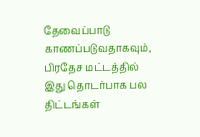தேவைப்பாடு காணப்படுவதாகவும், பிரதேச மட்டத்தில் இது தொடர்பாக பல திட்டங்கள்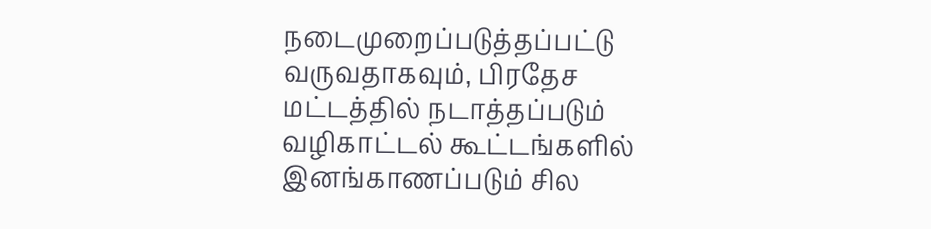நடைமுறைப்படுத்தப்பட்டு வருவதாகவும், பிரதேச மட்டத்தில் நடாத்தப்படும் வழிகாட்டல் கூட்டங்களில் இனங்காணப்படும் சில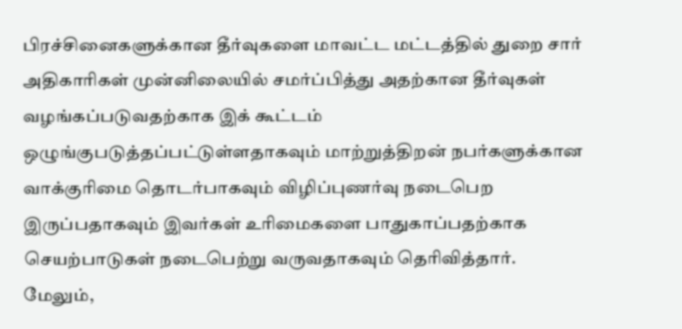பிரச்சினைகளுக்கான தீர்வுகளை மாவட்ட மட்டத்தில் துறை சார் அதிகாரிகள் முன்னிலையில் சமர்ப்பித்து அதற்கான தீர்வுகள் வழங்கப்படுவதற்காக இக் கூட்டம் ஒழுங்குபடுத்தப்பட்டுள்ளதாகவும் மாற்றுத்திறன் நபர்களுக்கான வாக்குரிமை தொடர்பாகவும் விழிப்புணர்வு நடைபெற இருப்பதாகவும் இவர்கள் உரிமைகளை பாதுகாப்பதற்காக செயற்பாடுகள் நடைபெற்று வருவதாகவும் தெரிவித்தார். மேலும்,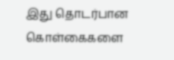இது தொடர்பான கொள்கைகளை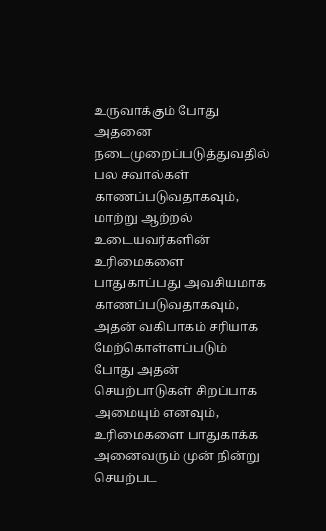உருவாக்கும் போது அதனை நடைமுறைப்படுத்துவதில் பல சவால்கள் காணப்படுவதாகவும், மாற்று ஆற்றல் உடையவர்களின் உரிமைகளை பாதுகாப்பது அவசியமாக காணப்படுவதாகவும், அதன் வகிபாகம் சரியாக மேற்கொள்ளப்படும் போது அதன் செயற்பாடுகள் சிறப்பாக அமையும் எனவும், உரிமைகளை பாதுகாக்க அனைவரும் முன் நின்று செயற்பட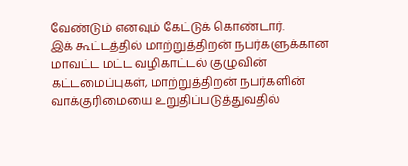வேண்டும் எனவும் கேட்டுக் கொண்டார்.
இக் கூட்டத்தில் மாற்றுத்திறன் நபர்களுக்கான மாவட்ட மட்ட வழிகாட்டல் குழுவின் கட்டமைப்புகள், மாற்றுத்திறன் நபர்களின் வாக்குரிமையை உறுதிப்படுத்துவதில்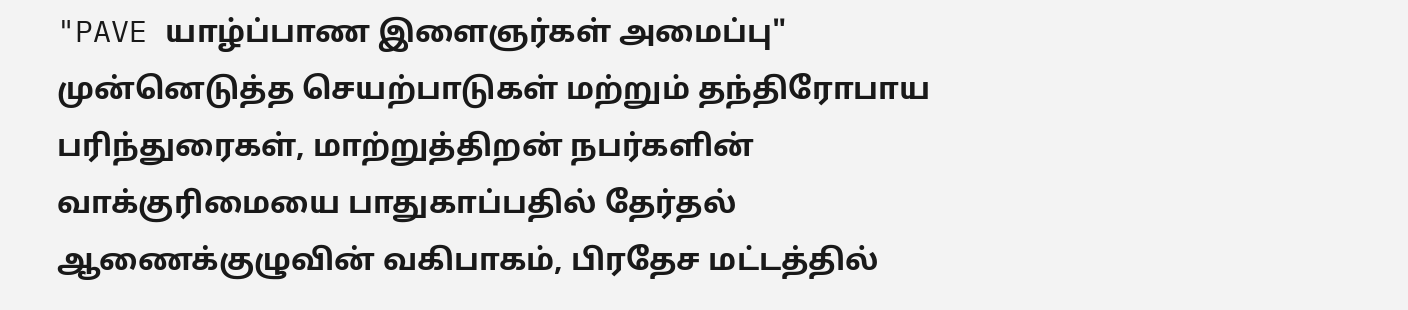"PAVE யாழ்ப்பாண இளைஞர்கள் அமைப்பு" முன்னெடுத்த செயற்பாடுகள் மற்றும் தந்திரோபாய பரிந்துரைகள், மாற்றுத்திறன் நபர்களின் வாக்குரிமையை பாதுகாப்பதில் தேர்தல் ஆணைக்குழுவின் வகிபாகம், பிரதேச மட்டத்தில்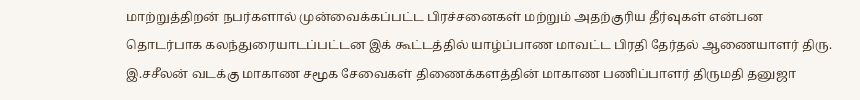மாற்றுத்திறன் நபர்களால் முன்வைக்கப்பட்ட பிரச்சனைகள் மற்றும் அதற்குரிய தீர்வுகள் என்பன தொடர்பாக கலந்துரையாடப்பட்டன இக் கூட்டத்தில் யாழ்ப்பாண மாவட்ட பிரதி தேர்தல் ஆணையாளர் திரு. இ.சசீலன் வடக்கு மாகாண சமூக சேவைகள் திணைக்களத்தின் மாகாண பணிப்பாளர் திருமதி தனுஜா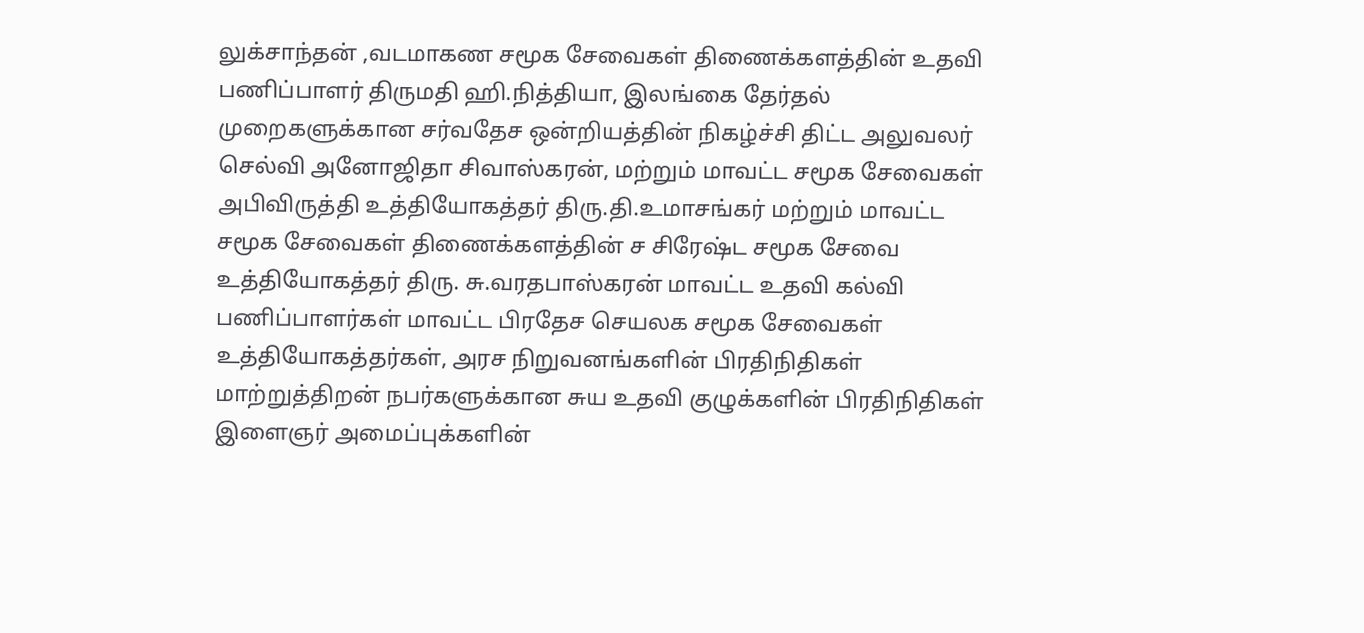லுக்சாந்தன் ,வடமாகண சமூக சேவைகள் திணைக்களத்தின் உதவி பணிப்பாளர் திருமதி ஹி.நித்தியா, இலங்கை தேர்தல் முறைகளுக்கான சர்வதேச ஒன்றியத்தின் நிகழ்ச்சி திட்ட அலுவலர் செல்வி அனோஜிதா சிவாஸ்கரன், மற்றும் மாவட்ட சமூக சேவைகள் அபிவிருத்தி உத்தியோகத்தர் திரு.தி.உமாசங்கர் மற்றும் மாவட்ட சமூக சேவைகள் திணைக்களத்தின் ச சிரேஷ்ட சமூக சேவை உத்தியோகத்தர் திரு. சு.வரதபாஸ்கரன் மாவட்ட உதவி கல்வி பணிப்பாளர்கள் மாவட்ட பிரதேச செயலக சமூக சேவைகள் உத்தியோகத்தர்கள், அரச நிறுவனங்களின் பிரதிநிதிகள் மாற்றுத்திறன் நபர்களுக்கான சுய உதவி குழுக்களின் பிரதிநிதிகள் இளைஞர் அமைப்புக்களின்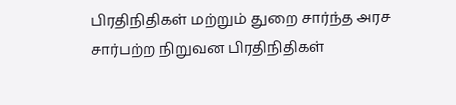பிரதிநிதிகள் மற்றும் துறை சார்ந்த அரச சார்பற்ற நிறுவன பிரதிநிதிகள்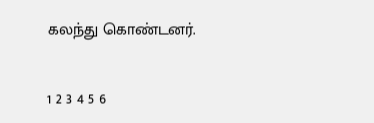கலந்து கொண்டனர்.


1 2 3 4 5 6